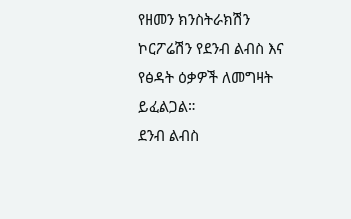የዘመን ክንስትራክሽን ኮርፖሬሽን የደንብ ልብስ እና የፅዳት ዕቃዎች ለመግዛት ይፈልጋል።
ደንብ ልብስ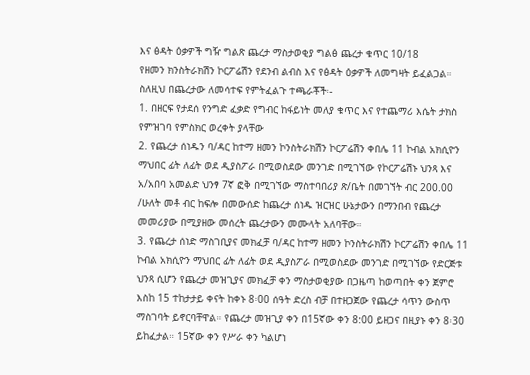እና ፅዳት ዕቃዎች ግዥ ግልጽ ጨረታ ማስታወቂያ ግልፅ ጨረታ ቁጥር 10/18
የዘመን ክንስትራክሽን ኮርፖሬሽን የደንብ ልብስ እና የፅዳት ዕቃዎች ለመግዛት ይፈልጋል።
ስለዚህ በጨረታው ለመሳተፍ የምትፈልጉ ተጫራቾች፡-
1. በዘርፍ የታደሰ የንግድ ፈቃድ የግብር ከፋይነት መለያ ቁጥር እና የተጨማሪ እሴት ታክስ የምዝገባ የምስክር ወረቀት ያላቸው
2. የጨረታ ሰነዱን ባ/ዳር ከተማ ዘመን ኮንስትራክሽን ኮርፖሬሽን ቀበሌ 11 ኮብል አክሲዮን ማህበር ፊት ለፊት ወደ ዲያስፖራ በሚወስደው መንገድ በሚገኘው የኮርፖሬሽኑ ህንጻ እና አ/አበባ አመልድ ህንፃ 7ኛ ፎቅ በሚገኘው ማስተባበሪያ ጽ/ቤት በመገኘት ብር 200.00 /ሁለት መቶ ብር ከፍሎ በመውሰድ ከጨረታ ሰነዱ ዝርዝር ሁኔታውን በማንበብ የጨረታ መመሪያው በሚያዘው መሰረት ጨረታውን መሙላት አለባቸው።
3. የጨረታ ሰነድ ማስገቢያና መክፈቻ ባ/ዳር ከተማ ዘመን ኮንስትራክሽን ኮርፖሬሽን ቀበሌ 11 ኮብል አክሲዮን ማህበር ፊት ለፊት ወደ ዲያስፖራ በሚወስደው መንገድ በሚገኘው የድርጅቱ ህንጻ ሲሆን የጨረታ መዝጊያና መክፈቻ ቀን ማስታወቂያው በጋዜጣ ከወጣበት ቀን ጀምሮ እስከ 15 ተከታታይ ቀናት ከቀኑ 8፡00 ሰዓት ድረስ ብቻ በተዘጋጀው የጨረታ ሳጥን ውስጥ ማስገባት ይኖርባቸዋል። የጨረታ መዝጊያ ቀን በ15ኛው ቀን 8:00 ይዘጋና በዚያኑ ቀን 8፡30 ይከፈታል። 15ኛው ቀን የሥራ ቀን ካልሆነ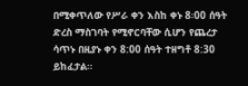በሚቀጥለው የሥራ ቀን እስከ ቀኑ 8፡00 ሰዓት ድረስ ማስገባት የሚኖርባቸው ሲሆን የጨረታ ሳጥኑ በዚያኑ ቀን 8:00 ሰዓት ተዘግቶ 8:30 ይከፈታል።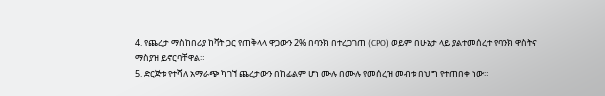4. የጨረታ ማስከበሪያ ከቫት ጋር የጠቅላላ ዋጋውን 2% በባንክ በተረጋገጠ (CPO) ወይም በሁኔታ ላይ ያልተመሰረተ የባንክ ዋስትና ማስያዝ ይኖርባቸዋል።
5. ድርጅቱ የተሻለ አማራጭ ካገኘ ጨረታውን በከፊልም ሆነ ሙሉ በሙሉ የመሰረዝ መብቱ በህግ የተጠበቀ ነው።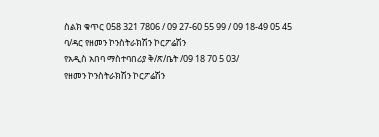ስልክ ቁጥር 058 321 7806 / 09 27-60 55 99 / 09 18-49 05 45
ባ/ዳር የዘመን ኮንስትራክሽን ኮርፖሬሽን
የአዲስ አበባ ማስተባበሪያ ቅ/ጽ/ቤት /09 18 70 5 03/
የዘመን ኮንስትራክሽን ኮርፖሬሽን